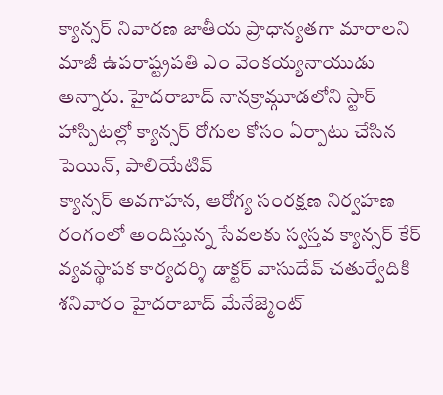క్యాన్సర్ నివారణ జాతీయ ప్రాధాన్యతగా మారాలని మాజీ ఉపరాష్ట్రపతి ఎం వెంకయ్యనాయుడు అన్నారు. హైదరాబాద్ నానక్రామ్గూడలోని స్టార్ హాస్పిటల్లో క్యాన్సర్ రోగుల కోసం ఏర్పాటు చేసిన పెయిన్, పాలియేటివ్
క్యాన్సర్ అవగాహన, ఆరోగ్య సంరక్షణ నిర్వహణ రంగంలో అందిస్తున్న సేవలకు స్వస్తవ క్యాన్సర్ కేర్ వ్యవస్థాపక కార్యదర్శి డాక్టర్ వాసుదేవ్ చతుర్వేదికి శనివారం హైదరాబాద్ మేనేజ్మెంట్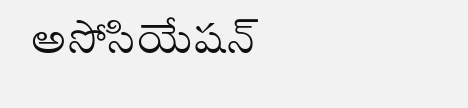అసోసియేషన్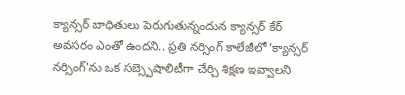క్యాన్సర్ బాధితులు పెరుగుతున్నందున క్యాన్సర్ కేర్ అవసరం ఎంతో ఉందని.. ప్రతి నర్సింగ్ కాలేజీలో ‘క్యాన్సర్ నర్సింగ్'ను ఒక సబ్స్పెషాలిటీగా చేర్చి శిక్షణ ఇవ్వాలని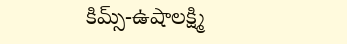కిమ్స్-ఉషాలక్ష్మి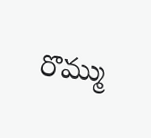రొమ్ము